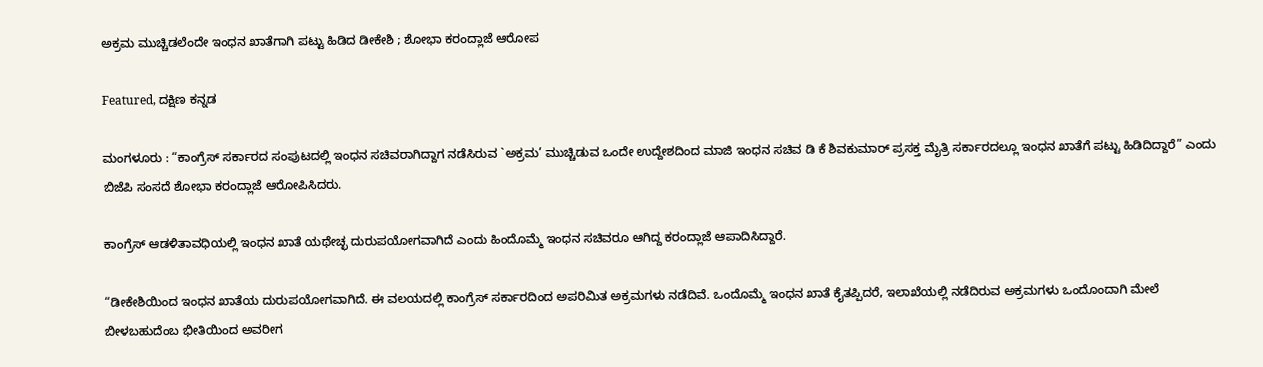ಅಕ್ರಮ ಮುಚ್ಚಿಡಲೆಂದೇ ಇಂಧನ ಖಾತೆಗಾಗಿ ಪಟ್ಟು ಹಿಡಿದ ಡೀಕೇಶಿ ; ಶೋಭಾ ಕರಂದ್ಲಾಜೆ ಆರೋಪ

Featured, ದಕ್ಷಿಣ ಕನ್ನಡ

ಮಂಗಳೂರು : “ಕಾಂಗ್ರೆಸ್ ಸರ್ಕಾರದ ಸಂಪುಟದಲ್ಲಿ ಇಂಧನ ಸಚಿವರಾಗಿದ್ದಾಗ ನಡೆಸಿರುವ `ಅಕ್ರಮ’ ಮುಚ್ಚಿಡುವ ಒಂದೇ ಉದ್ದೇಶದಿಂದ ಮಾಜಿ ಇಂಧನ ಸಚಿವ ಡಿ ಕೆ ಶಿವಕುಮಾರ್ ಪ್ರಸಕ್ತ ಮೈತ್ರಿ ಸರ್ಕಾರದಲ್ಲೂ ಇಂಧನ ಖಾತೆಗೆ ಪಟ್ಟು ಹಿಡಿದಿದ್ದಾರೆ” ಎಂದು ಬಿಜೆಪಿ ಸಂಸದೆ ಶೋಭಾ ಕರಂದ್ಲಾಜೆ ಆರೋಪಿಸಿದರು.

ಕಾಂಗ್ರೆಸ್ ಆಡಳಿತಾವಧಿಯಲ್ಲಿ ಇಂಧನ ಖಾತೆ ಯಥೇಚ್ಛ ದುರುಪಯೋಗವಾಗಿದೆ ಎಂದು ಹಿಂದೊಮ್ಮೆ ಇಂಧನ ಸಚಿವರೂ ಆಗಿದ್ದ ಕರಂದ್ಲಾಜೆ ಆಪಾದಿಸಿದ್ದಾರೆ.

“ಡೀಕೇಶಿಯಿಂದ ಇಂಧನ ಖಾತೆಯ ದುರುಪಯೋಗವಾಗಿದೆ. ಈ ವಲಯದಲ್ಲಿ ಕಾಂಗ್ರೆಸ್ ಸರ್ಕಾರದಿಂದ ಅಪರಿಮಿತ ಅಕ್ರಮಗಳು ನಡೆದಿವೆ. ಒಂದೊಮ್ಮೆ ಇಂಧನ ಖಾತೆ ಕೈತಪ್ಪಿದರೆ, ಇಲಾಖೆಯಲ್ಲಿ ನಡೆದಿರುವ ಅಕ್ರಮಗಳು ಒಂದೊಂದಾಗಿ ಮೇಲೆ ಬೀಳಬಹುದೆಂಬ ಭೀತಿಯಿಂದ ಅವರೀಗ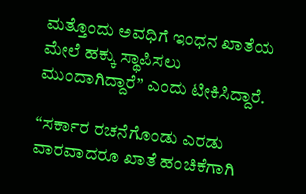ಮತ್ತೊಂದು ಅವಧಿಗೆ ಇಂಧನ ಖಾತೆಯ ಮೇಲೆ ಹಕ್ಕು ಸ್ಥಾಪಿಸಲು ಮುಂದಾಗಿದ್ದಾರೆ” ಎಂದು ಟೀಕಿಸಿದ್ದಾರೆ.

“ಸರ್ಕಾರ ರಚನೆಗೊಂಡು ಎರಡು ವಾರವಾದರೂ ಖಾತೆ ಹಂಚಿಕೆಗಾಗಿ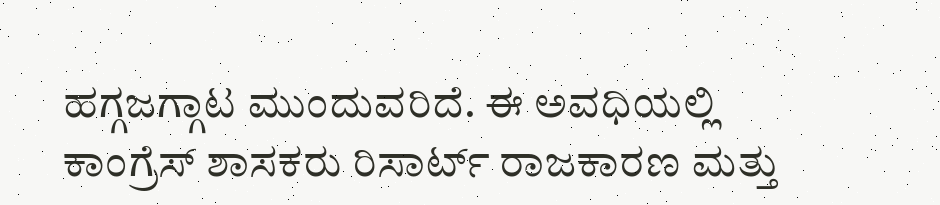ಹಗ್ಗಜಗ್ಗಾಟ ಮುಂದುವರಿದೆ. ಈ ಅವಧಿಯಲ್ಲಿ ಕಾಂಗ್ರೆಸ್ ಶಾಸಕರು ರಿಸಾರ್ಟ್ ರಾಜಕಾರಣ ಮತ್ತು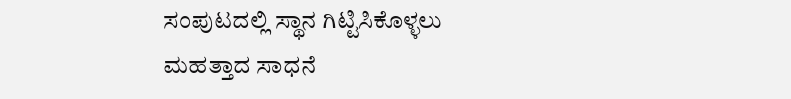ಸಂಪುಟದಲ್ಲಿ ಸ್ಥಾನ ಗಿಟ್ಟಿಸಿಕೊಳ್ಳಲು ಮಹತ್ತಾದ ಸಾಧನೆ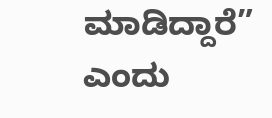ಮಾಡಿದ್ದಾರೆ” ಎಂದು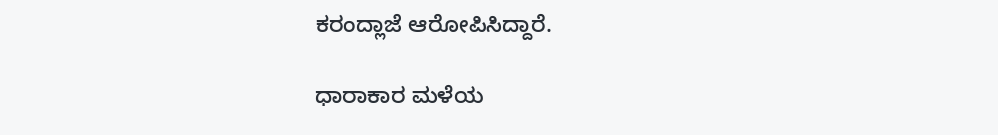ಕರಂದ್ಲಾಜೆ ಆರೋಪಿಸಿದ್ದಾರೆ.

ಧಾರಾಕಾರ ಮಳೆಯ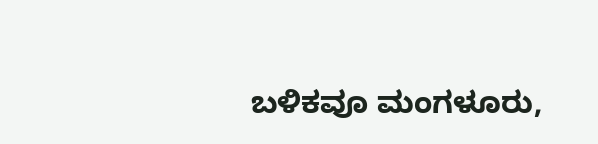ಬಳಿಕವೂ ಮಂಗಳೂರು,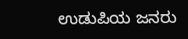ಉಡುಪಿಯ ಜನರು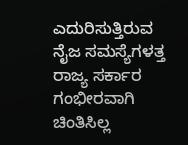ಎದುರಿಸುತ್ತಿರುವ ನೈಜ ಸಮಸ್ಯೆಗಳತ್ತ ರಾಜ್ಯ ಸರ್ಕಾರ ಗಂಭೀರವಾಗಿ ಚಿಂತಿಸಿಲ್ಲ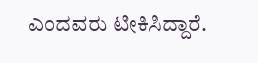ಎಂದವರು ಟೀಕಿಸಿದ್ದಾರೆ.